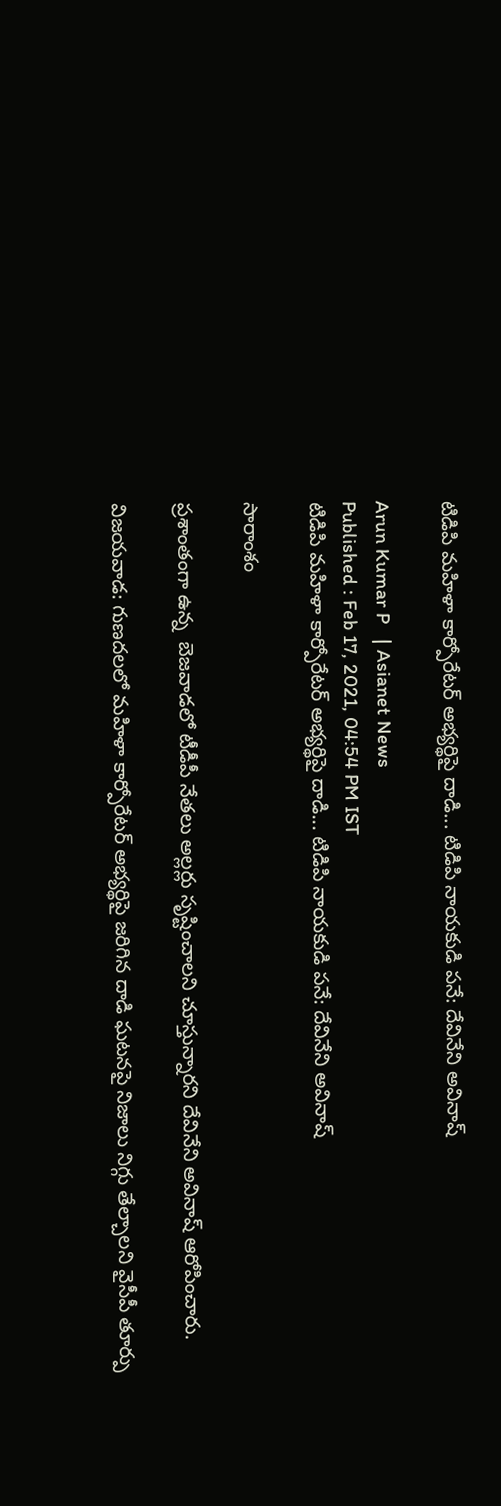టిడిపి మహిళా కార్పోరేటర్ అభ్యర్థిపై దాడి... టిడిపి నాయకుడి పనే: దేవినేని అవినాష్

Arun Kumar P   | Asianet News
Published : Feb 17, 2021, 04:54 PM IST
టిడిపి మహిళా కార్పోరేటర్ అభ్యర్థిపై దాడి... టిడిపి నాయకుడి పనే: దేవినేని అవినాష్

సారాంశం

ప్రశాంతంగా ఉన్న  బెజవాడలో టీడీపీ నేతలు అల్లర్లు సృష్టించాలని చూస్తున్నారని దేవినేని అవినాష్ ఆరోపించారు.

విజయవాడ: గుణదలలో మహిళా కార్పోరేటర్ అభ్యర్థిపై జరిగిన దాడి ఘటనపై నిజాలు నిగ్గు తేల్చాలని వైసీపీ తూర్పు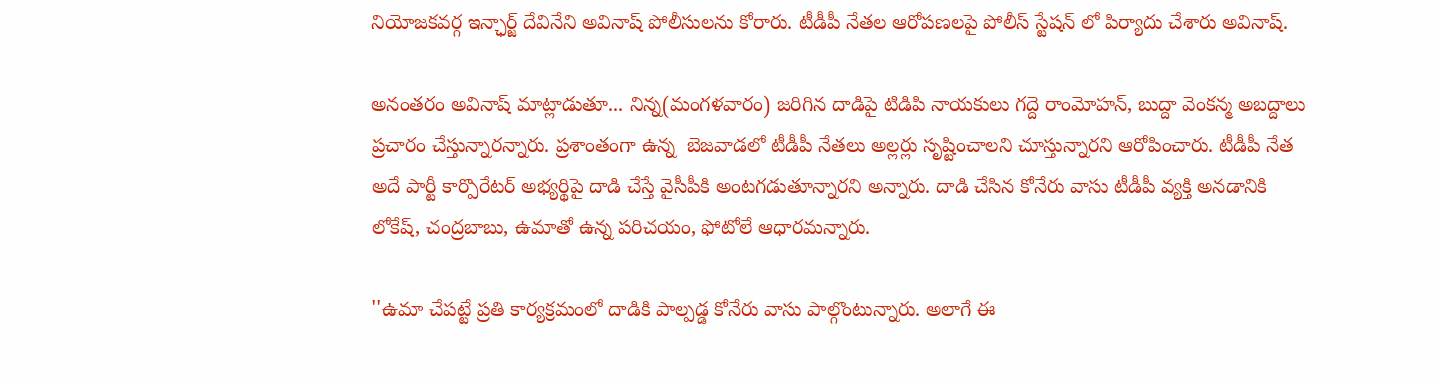నియోజకవర్గ ఇన్ఛార్జ్ దేవినేని అవినాష్ పోలీసులను కోరారు. టీడీపీ నేతల ఆరోపణలపై పోలీస్ స్టేషన్ లో పిర్యాదు చేశారు అవినాష్.

అనంతరం అవినాష్ మాట్లాడుతూ... నిన్న(మంగళవారం) జరిగిన దాడిపై టిడిపి నాయకులు గద్దె రాంమోహన్, బుద్దా వెంకన్మ అబద్దాలు ప్రచారం చేస్తున్నారన్నారు. ప్రశాంతంగా ఉన్న  బెజవాడలో టీడీపీ నేతలు అల్లర్లు సృష్టించాలని చూస్తున్నారని ఆరోపించారు. టీడీపీ నేత అదే పార్టీ కార్పొరేటర్ అభ్యర్థిపై దాడి చేస్తే వైసీపీకి అంటగడుతూన్నారని అన్నారు. దాడి చేసిన కోనేరు వాసు టీడీపీ వ్యక్తి అనడానికి  లోకేష్, చంద్రబాబు, ఉమాతో ఉన్న పరిచయం, ఫోటోలే ఆధారమన్నారు.

''ఉమా చేపట్టే ప్రతి కార్యక్రమంలో దాడికి పాల్పడ్డ కోనేరు వాసు పాల్గొంటున్నారు. అలాగే ఈ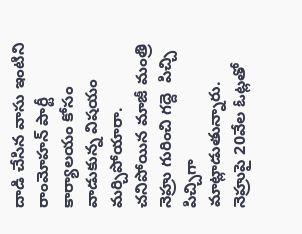దాడి చేసిన వాసు ఇంటిని రాంమోహన్ పార్టీ కార్యాలయం కోసం వాడుకున్న విషయం మర్చిపోయారా. చనిపోయిన మాజీ మంత్రి నెహ్రు గురించి గద్దె  పిచ్చి పిచ్చిగా మాట్లాడుతున్నారు. నెహ్రుపై 20వేల ఓట్లతో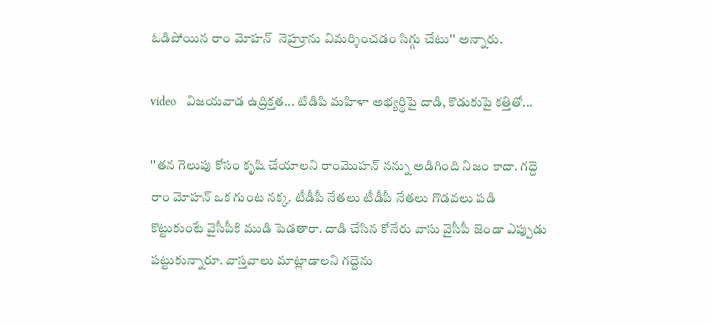ఓడిపోయిన రాం మోహన్  నెహ్రూను విమర్శించడం సిగ్గు చేటు'' అన్నారు.

video   విజయవాడ ఉద్రిక్తత... టిడిపి మహిళా అభ్యర్థిపై దాడి, కొడుకుపై కత్తితో...

''తన గెలుపు కోసం కృషి చేయాలని రాంమొహన్ నన్ను అడిగింది నిజం కాదా. గద్దె రాం మోహన్ ఒక గుంట నక్క. టీడీపీ నేతలు టీడీపీ నేతలు గొడవలు పడి కొట్టుకుంటే వైసీపీకి ముడి పెడతారా. దాడి చేసిన కోనేరు వాసు వైసీపీ జెండా ఎప్పుడు పట్టుకున్నారూ. వాస్తవాలు మాట్లాడాలని గద్దెను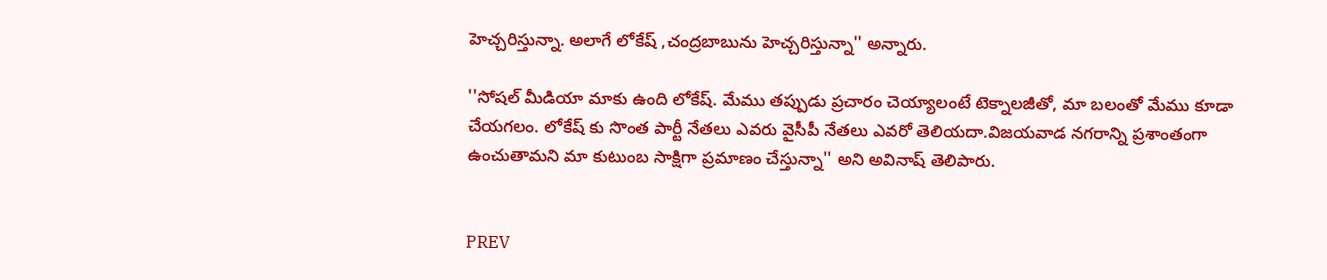హెచ్చరిస్తున్నా. అలాగే లోకేష్ ,చంద్రబాబును హెచ్చరిస్తున్నా'' అన్నారు.

''సోషల్ మీడియా మాకు ఉంది లోకేష్. మేము తప్పుడు ప్రచారం చెయ్యాలంటే టెక్నాలజీతో, మా బలంతో మేము కూడా చేయగలం. లోకేష్ కు సొంత పార్టీ నేతలు ఎవరు వైసీపీ నేతలు ఎవరో తెలియదా.విజయవాడ నగరాన్ని ప్రశాంతంగా ఉంచుతామని మా కుటుంబ సాక్షిగా ప్రమాణం చేస్తున్నా'' అని అవినాష్ తెలిపారు.


PREV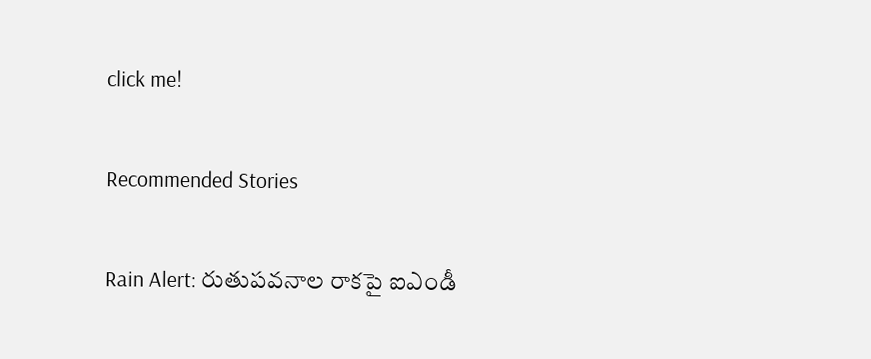click me!

Recommended Stories

Rain Alert: రుతుపవనాల రాకపై ఐఎండీ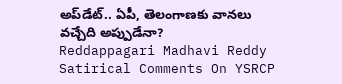అప్‌డేట్.. ఏపీ, తెలంగాణకు వానలు వచ్చేది అప్పుడేనా?
Reddappagari Madhavi Reddy Satirical Comments On YSRCP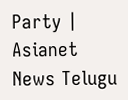Party | Asianet News Telugu